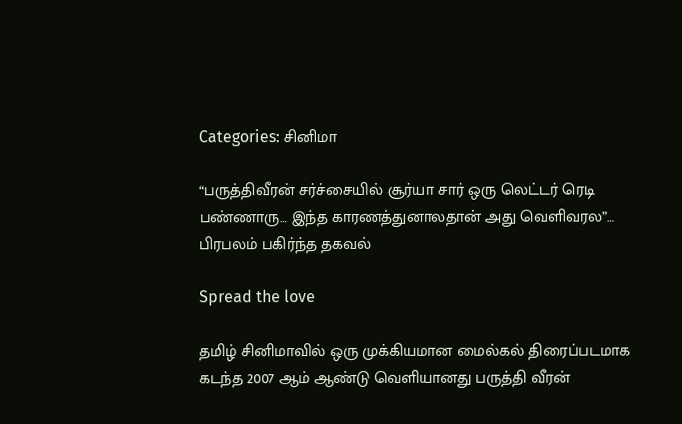Categories: சினிமா

“பருத்திவீரன் சர்ச்சையில் சூர்யா சார் ஒரு லெட்டர் ரெடி பண்ணாரு… இந்த காரணத்துனாலதான் அது வெளிவரல”… பிரபலம் பகிர்ந்த தகவல்

Spread the love

தமிழ் சினிமாவில் ஒரு முக்கியமான மைல்கல் திரைப்படமாக கடந்த 2007 ஆம் ஆண்டு வெளியானது பருத்தி வீரன்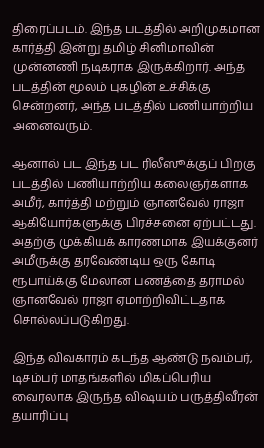திரைப்படம். இந்த படத்தில் அறிமுகமான கார்த்தி இன்று தமிழ் சினிமாவின் முன்னணி நடிகராக இருக்கிறார். அந்த படத்தின் மூலம் புகழின் உச்சிக்கு சென்றனர், அந்த படத்தில் பணியாற்றிய அனைவரும்.

ஆனால் பட இந்த பட ரிலீஸூக்குப் பிறகு படத்தில் பணியாற்றிய கலைஞர்களாக அமீர், கார்த்தி மற்றும் ஞானவேல் ராஜா ஆகியோர்களுக்கு பிரச்சனை ஏற்பட்டது.  அதற்கு முக்கியக் காரணமாக இயக்குனர் அமீருக்கு தரவேண்டிய ஒரு கோடி ரூபாய்க்கு மேலான பணத்தை தராமல் ஞானவேல் ராஜா ஏமாற்றிவிட்டதாக சொல்லப்படுகிறது.

இந்த விவகாரம் கடந்த ஆண்டு நவம்பர், டிசம்பர் மாதங்களில் மிகப்பெரிய வைரலாக இருந்த விஷயம் பருத்திவீரன் தயாரிப்பு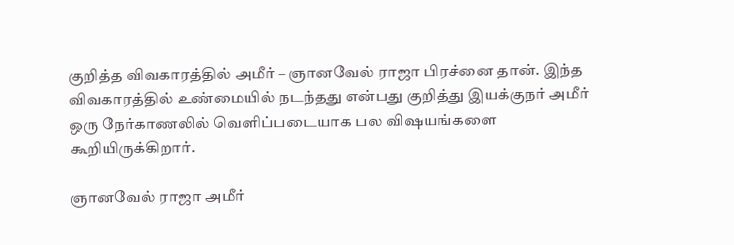குறித்த விவகாரத்தில் அமீர் – ஞானவேல் ராஜா பிரச்னை தான். இந்த விவகாரத்தில் உண்மையில் நடந்தது என்பது குறித்து இயக்குநர் அமீர் ஒரு நேர்காணலில் வெளிப்படையாக பல விஷயங்களை கூறியிருக்கிறார்.

ஞானவேல் ராஜா அமீர்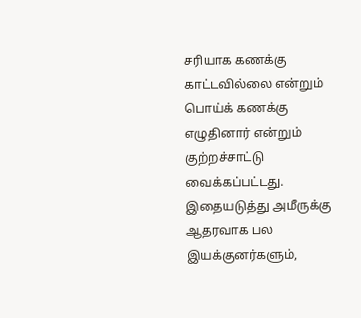சரியாக கணக்கு காட்டவில்லை என்றும் பொய்க் கணக்கு எழுதினார் என்றும் குற்றச்சாட்டு வைக்கப்பட்டது. இதையடுத்து அமீருக்கு ஆதரவாக பல இயக்குனர்களும்,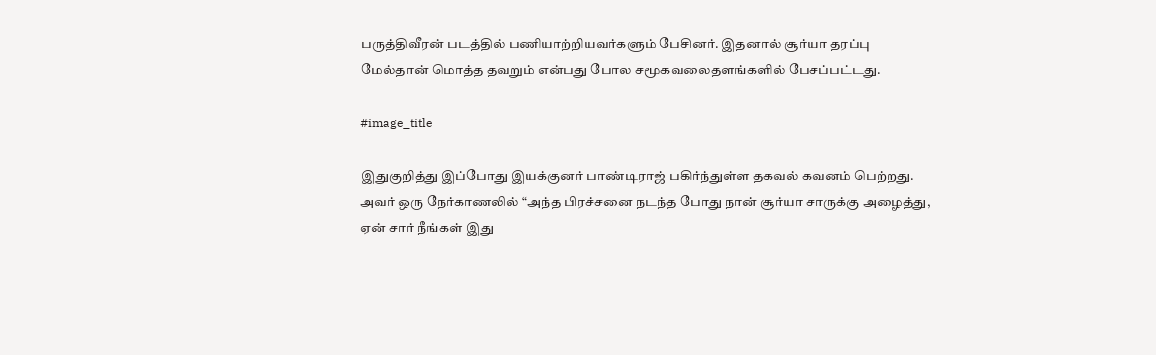பருத்திவீரன் படத்தில் பணியாற்றியவர்களும் பேசினர். இதனால் சூர்யா தரப்பு மேல்தான் மொத்த தவறும் என்பது போல சமூகவலைதளங்களில் பேசப்பட்டது.

#image_title

இதுகுறித்து இப்போது இயக்குனர் பாண்டிராஜ் பகிர்ந்துள்ள தகவல் கவனம் பெற்றது. அவர் ஒரு நேர்காணலில் “அந்த பிரச்சனை நடந்த போது நான் சூர்யா சாருக்கு அழைத்து, ஏன் சார் நீங்கள் இது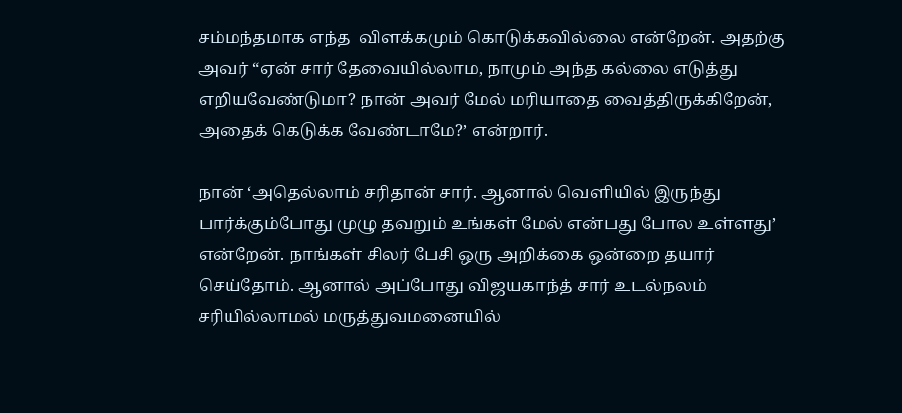சம்மந்தமாக எந்த  விளக்கமும் கொடுக்கவில்லை என்றேன். அதற்கு அவர் “ஏன் சார் தேவையில்லாம, நாமும் அந்த கல்லை எடுத்து எறியவேண்டுமா? நான் அவர் மேல் மரியாதை வைத்திருக்கிறேன், அதைக் கெடுக்க வேண்டாமே?’ என்றார்.

நான் ‘அதெல்லாம் சரிதான் சார். ஆனால் வெளியில் இருந்து பார்க்கும்போது முழு தவறும் உங்கள் மேல் என்பது போல உள்ளது’ என்றேன். நாங்கள் சிலர் பேசி ஒரு அறிக்கை ஒன்றை தயார் செய்தோம். ஆனால் அப்போது விஜயகாந்த் சார் உடல்நலம் சரியில்லாமல் மருத்துவமனையில்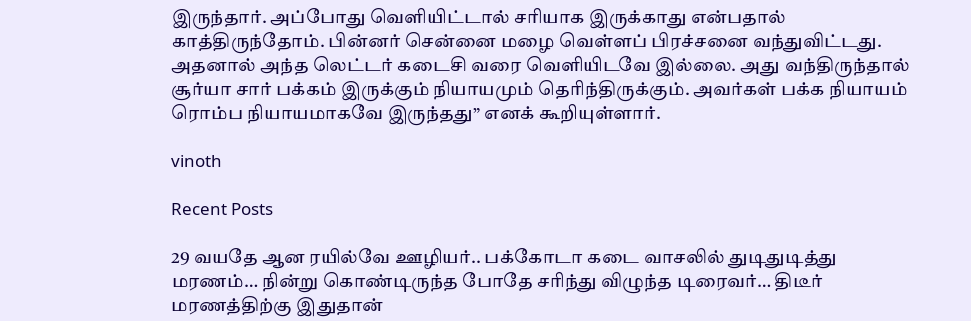இருந்தார். அப்போது வெளியிட்டால் சரியாக இருக்காது என்பதால் காத்திருந்தோம். பின்னர் சென்னை மழை வெள்ளப் பிரச்சனை வந்துவிட்டது. அதனால் அந்த லெட்டர் கடைசி வரை வெளியிடவே இல்லை. அது வந்திருந்தால் சூர்யா சார் பக்கம் இருக்கும் நியாயமும் தெரிந்திருக்கும். அவர்கள் பக்க நியாயம் ரொம்ப நியாயமாகவே இருந்தது” எனக் கூறியுள்ளார்.

vinoth

Recent Posts

29 வயதே ஆன ரயில்வே ஊழியர்.. பக்கோடா கடை வாசலில் துடிதுடித்து மரணம்… நின்று கொண்டிருந்த போதே சரிந்து விழுந்த டிரைவர்… திடீர் மரணத்திற்கு இதுதான்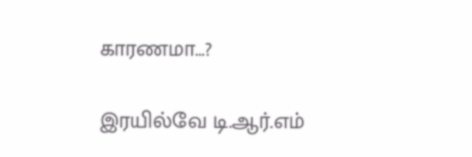காரணமா…?

இரயில்வே டி.ஆர்.எம்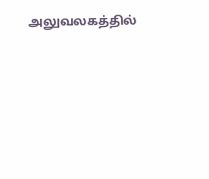அலுவலகத்தில்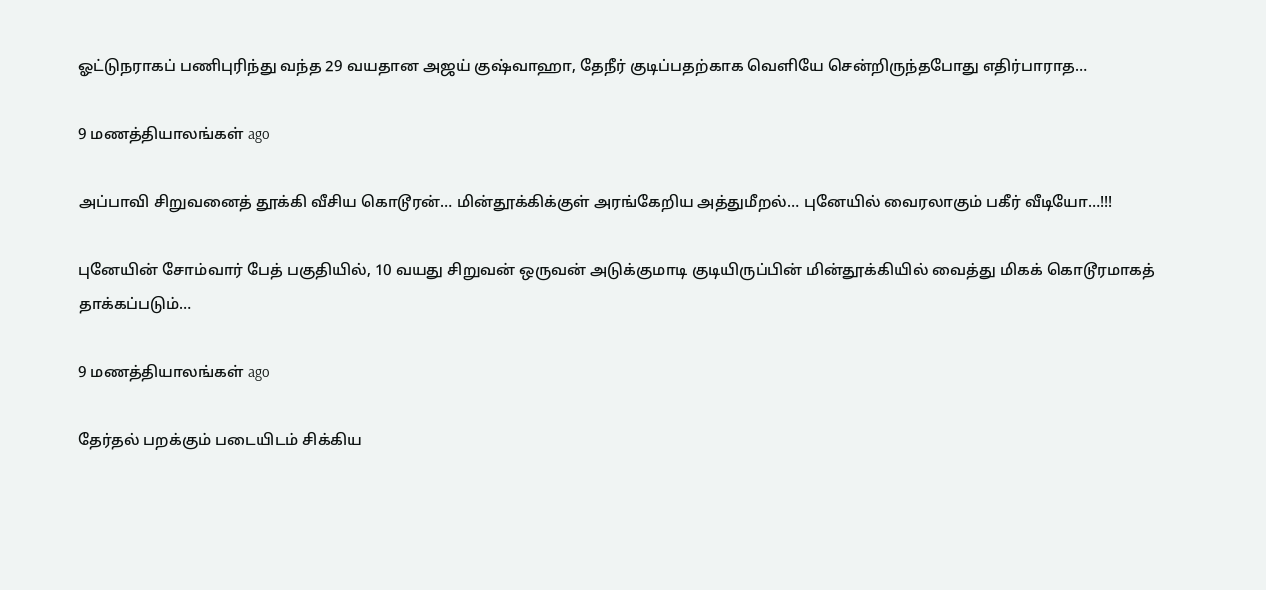ஓட்டுநராகப் பணிபுரிந்து வந்த 29 வயதான அஜய் குஷ்வாஹா, தேநீர் குடிப்பதற்காக வெளியே சென்றிருந்தபோது எதிர்பாராத…

9 மணத்தியாலங்கள் ago

அப்பாவி சிறுவனைத் தூக்கி வீசிய கொடூரன்… மின்தூக்கிக்குள் அரங்கேறிய அத்துமீறல்… புனேயில் வைரலாகும் பகீர் வீடியோ…!!!

புனேயின் சோம்வார் பேத் பகுதியில், 10 வயது சிறுவன் ஒருவன் அடுக்குமாடி குடியிருப்பின் மின்தூக்கியில் வைத்து மிகக் கொடூரமாகத் தாக்கப்படும்…

9 மணத்தியாலங்கள் ago

தேர்தல் பறக்கும் படையிடம் சிக்கிய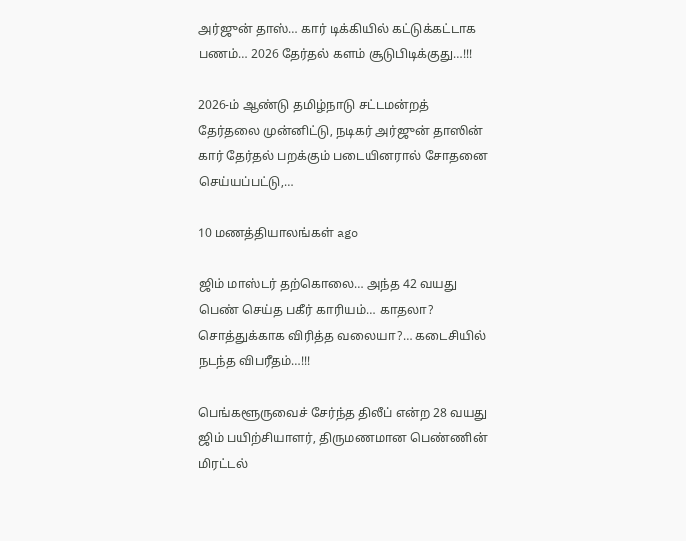அர்ஜுன் தாஸ்… கார் டிக்கியில் கட்டுக்கட்டாக பணம்… 2026 தேர்தல் களம் சூடுபிடிக்குது…!!!

2026-ம் ஆண்டு தமிழ்நாடு சட்டமன்றத் தேர்தலை முன்னிட்டு, நடிகர் அர்ஜுன் தாஸின் கார் தேர்தல் பறக்கும் படையினரால் சோதனை செய்யப்பட்டு,…

10 மணத்தியாலங்கள் ago

ஜிம் மாஸ்டர் தற்கொலை… அந்த 42 வயது பெண் செய்த பகீர் காரியம்… காதலா? சொத்துக்காக விரித்த வலையா?… கடைசியில் நடந்த விபரீதம்…!!!

பெங்களூருவைச் சேர்ந்த திலீப் என்ற 28 வயது ஜிம் பயிற்சியாளர், திருமணமான பெண்ணின் மிரட்டல்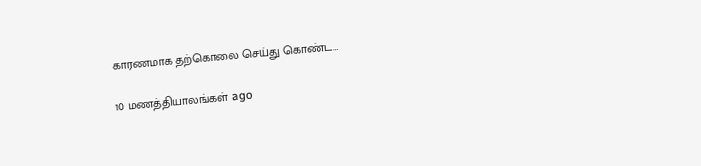காரணமாக தற்கொலை செய்து கொண்ட…

10 மணத்தியாலங்கள் ago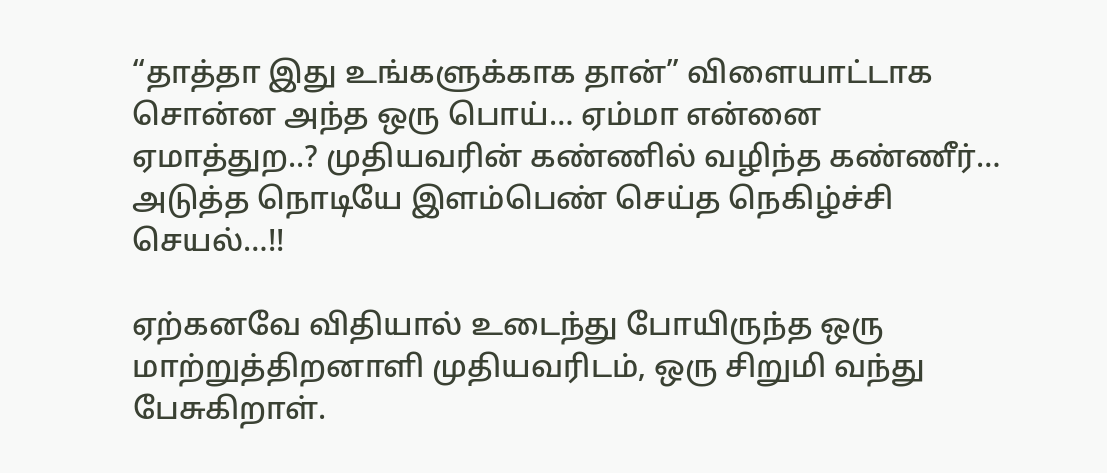“தாத்தா இது உங்களுக்காக தான்” விளையாட்டாக சொன்ன அந்த ஒரு பொய்… ஏம்மா என்னை ஏமாத்துற..? முதியவரின் கண்ணில் வழிந்த கண்ணீர்… அடுத்த நொடியே இளம்பெண் செய்த நெகிழ்ச்சி செயல்…!!

ஏற்கனவே விதியால் உடைந்து போயிருந்த ஒரு மாற்றுத்திறனாளி முதியவரிடம், ஒரு சிறுமி வந்து பேசுகிறாள்.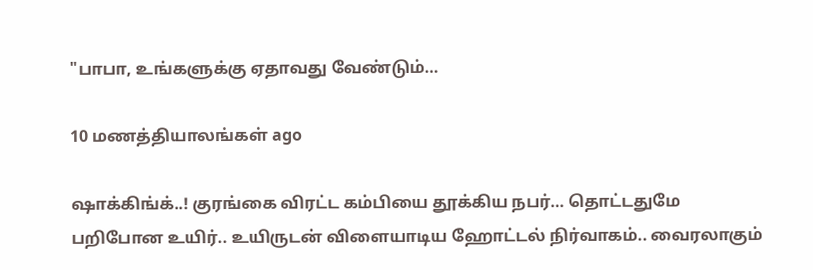"பாபா, உங்களுக்கு ஏதாவது வேண்டும்…

10 மணத்தியாலங்கள் ago

ஷாக்கிங்க்..! குரங்கை விரட்ட கம்பியை தூக்கிய நபர்… தொட்டதுமே பறிபோன உயிர்.. உயிருடன் விளையாடிய ஹோட்டல் நிர்வாகம்.. வைரலாகும்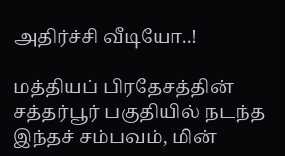அதிர்ச்சி வீடியோ..!

மத்தியப் பிரதேசத்தின் சத்தர்பூர் பகுதியில் நடந்த இந்தச் சம்பவம், மின்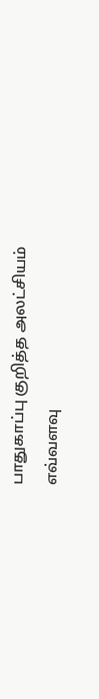பாதுகாப்பு குறித்த அலட்சியம் எவ்வளவு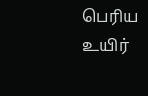பெரிய உயிர்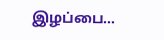இழப்பை…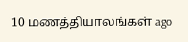10 மணத்தியாலங்கள் ago